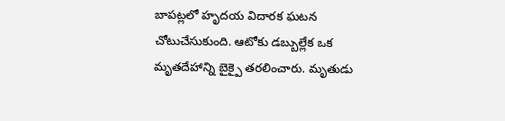బాపట్లలో హృదయ విదారక ఘటన చోటుచేసుకుంది. ఆటోకు డబ్బుల్లేక ఒక మృతదేహాన్ని బైక్పై తరలించారు. మృతుడు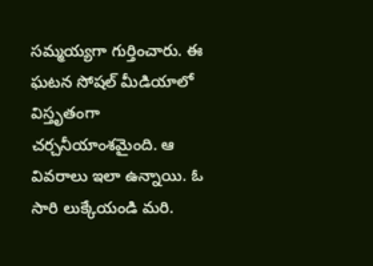సమ్మయ్యగా గుర్తించారు. ఈ ఘటన సోషల్ మీడియాలో విస్తృతంగా చర్చనీయాంశమైంది. ఆ వివరాలు ఇలా ఉన్నాయి. ఓ సారి లుక్కేయండి మరి.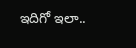ఇదిగో ఇలా..